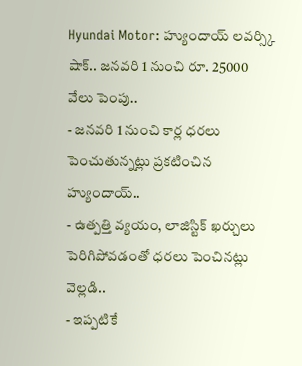Hyundai Motor: హ్యుందాయ్ లవర్స్కి షాక్.. జనవరి 1 నుంచి రూ. 25000 వేలు పెంపు..
- జనవరి 1 నుంచి కార్ల ధరలు పెంచుతున్నట్లు ప్రకటించిన హ్యుందాయ్..
- ఉత్పత్తి వ్యయం, లాజిస్టిక్ ఖర్చులు పెరిగిపోవడంతో ధరలు పెంచినట్లు వెల్లడి..
- ఇప్పటికే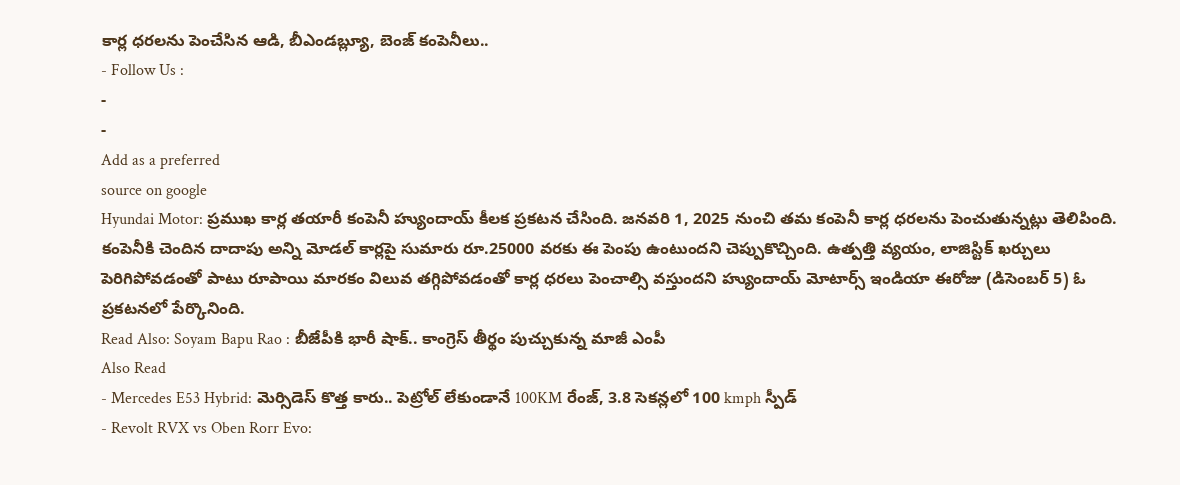కార్ల ధరలను పెంచేసిన ఆడి, బీఎండబ్ల్యూ, బెంజ్ కంపెనీలు..
- Follow Us :
-
-
Add as a preferred
source on google
Hyundai Motor: ప్రముఖ కార్ల తయారీ కంపెనీ హ్యుందాయ్ కీలక ప్రకటన చేసింది. జనవరి 1, 2025 నుంచి తమ కంపెనీ కార్ల ధరలను పెంచుతున్నట్లు తెలిపింది. కంపెనీకి చెందిన దాదాపు అన్ని మోడల్ కార్లపై సుమారు రూ.25000 వరకు ఈ పెంపు ఉంటుందని చెప్పుకొచ్చింది. ఉత్పత్తి వ్యయం, లాజిస్టిక్ ఖర్చులు పెరిగిపోవడంతో పాటు రూపాయి మారకం విలువ తగ్గిపోవడంతో కార్ల ధరలు పెంచాల్సి వస్తుందని హ్యుందాయ్ మోటార్స్ ఇండియా ఈరోజు (డిసెంబర్ 5) ఓ ప్రకటనలో పేర్కొనింది.
Read Also: Soyam Bapu Rao : బీజేపీకి భారీ షాక్.. కాంగ్రెస్ తీర్థం పుచ్చుకున్న మాజీ ఎంపీ
Also Read
- Mercedes E53 Hybrid: మెర్సిడెస్ కొత్త కారు.. పెట్రోల్ లేకుండానే 100KM రేంజ్, 3.8 సెకన్లలో 100 kmph స్పీడ్
- Revolt RVX vs Oben Rorr Evo: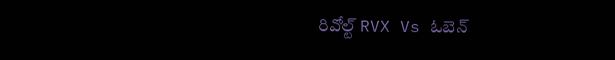రివోల్ట్ RVX Vs ఓబెన్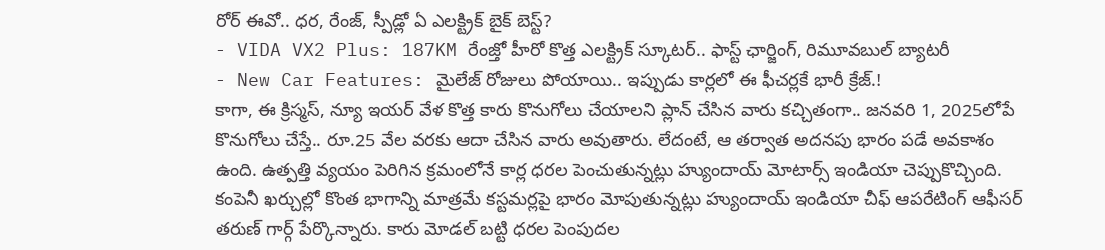రోర్ ఈవో.. ధర, రేంజ్, స్పీడ్లో ఏ ఎలక్ట్రిక్ బైక్ బెస్ట్?
- VIDA VX2 Plus: 187KM రేంజ్తో హీరో కొత్త ఎలక్ట్రిక్ స్కూటర్.. ఫాస్ట్ ఛార్జింగ్, రిమూవబుల్ బ్యాటరీ
- New Car Features: మైలేజ్ రోజులు పోయాయి.. ఇప్పుడు కార్లలో ఈ ఫీచర్లకే భారీ క్రేజ్.!
కాగా, ఈ క్రిస్మస్, న్యూ ఇయర్ వేళ కొత్త కారు కొనుగోలు చేయాలని ప్లాన్ చేసిన వారు కచ్చితంగా.. జనవరి 1, 2025లోపే కొనుగోలు చేస్తే.. రూ.25 వేల వరకు ఆదా చేసిన వారు అవుతారు. లేదంటే, ఆ తర్వాత అదనపు భారం పడే అవకాశం ఉంది. ఉత్పత్తి వ్యయం పెరిగిన క్రమంలోనే కార్ల ధరల పెంచుతున్నట్లు హ్యుందాయ్ మోటార్స్ ఇండియా చెప్పుకొచ్చింది. కంపెనీ ఖర్చుల్లో కొంత భాగాన్ని మాత్రమే కస్టమర్లపై భారం మోపుతున్నట్లు హ్యుందాయ్ ఇండియా చీఫ్ ఆపరేటింగ్ ఆఫీసర్ తరుణ్ గార్గ్ పేర్కొన్నారు. కారు మోడల్ బట్టి ధరల పెంపుదల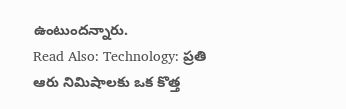ఉంటుందన్నారు.
Read Also: Technology: ప్రతి ఆరు నిమిషాలకు ఒక కొత్త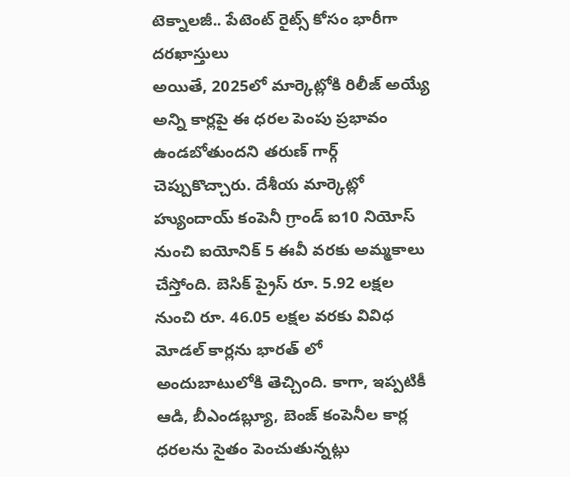టెక్నాలజీ.. పేటెంట్ రైట్స్ కోసం భారీగా దరఖాస్తులు
అయితే, 2025లో మార్కెట్లోకి రిలీజ్ అయ్యే అన్ని కార్లపై ఈ ధరల పెంపు ప్రభావం ఉండబోతుందని తరుణ్ గార్గ్ చెప్పుకొచ్చారు. దేశీయ మార్కెట్లో హ్యుందాయ్ కంపెనీ గ్రాండ్ ఐ10 నియోస్ నుంచి ఐయోనిక్ 5 ఈవీ వరకు అమ్మకాలు చేస్తోంది. బెసిక్ ప్రైస్ రూ. 5.92 లక్షల నుంచి రూ. 46.05 లక్షల వరకు వివిధ మోడల్ కార్లను భారత్ లో అందుబాటులోకి తెచ్చింది. కాగా, ఇప్పటికీ ఆడి, బీఎండబ్ల్యూ, బెంజ్ కంపెనీల కార్ల ధరలను సైతం పెంచుతున్నట్లు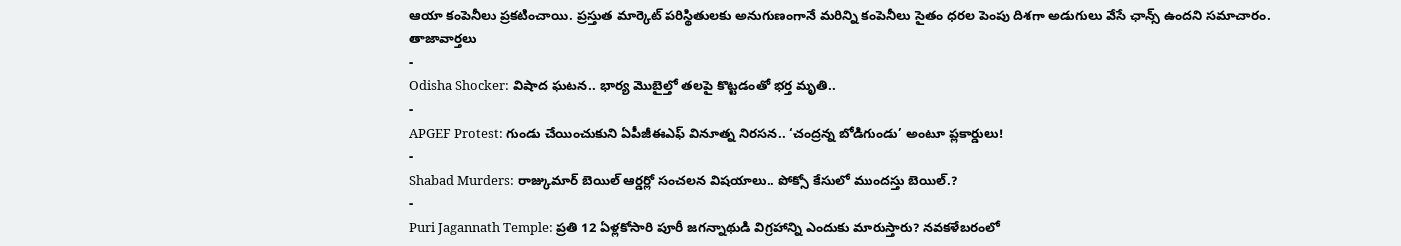ఆయా కంపెనీలు ప్రకటించాయి. ప్రస్తుత మార్కెట్ పరిస్థితులకు అనుగుణంగానే మరిన్ని కంపెనీలు సైతం ధరల పెంపు దిశగా అడుగులు వేసే ఛాన్స్ ఉందని సమాచారం.
తాజావార్తలు
-
Odisha Shocker: విషాద ఘటన.. భార్య మొబైల్తో తలపై కొట్టడంతో భర్త మృతి..
-
APGEF Protest: గుండు చేయించుకుని ఏపీజీఈఎఫ్ వినూత్న నిరసన.. ‘చంద్రన్న బోడిగుండు’ అంటూ ప్లకార్డులు!
-
Shabad Murders: రాజ్కుమార్ బెయిల్ ఆర్డర్లో సంచలన విషయాలు.. పోక్సో కేసులో ముందస్తు బెయిల్.?
-
Puri Jagannath Temple: ప్రతి 12 ఏళ్లకోసారి పూరీ జగన్నాథుడి విగ్రహాన్ని ఎందుకు మారుస్తారు? నవకళేబరంలో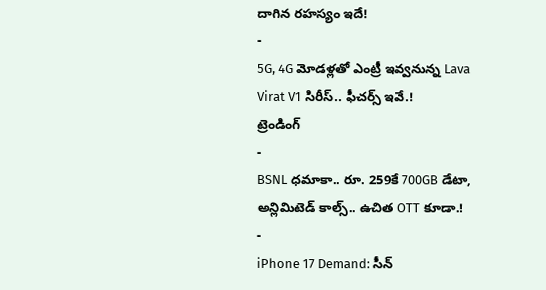దాగిన రహస్యం ఇదే!
-
5G, 4G మోడళ్లతో ఎంట్రీ ఇవ్వనున్న Lava Virat V1 సిరీస్.. ఫీచర్స్ ఇవే.!
ట్రెండింగ్
-
BSNL ధమాకా.. రూ. 259కే 700GB డేటా, అన్లిమిటెడ్ కాల్స్.. ఉచిత OTT కూడా.!
-
iPhone 17 Demand: సీన్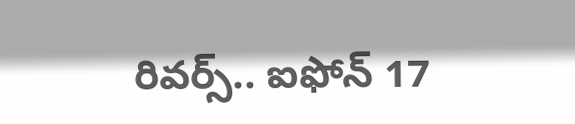రివర్స్.. ఐఫోన్ 17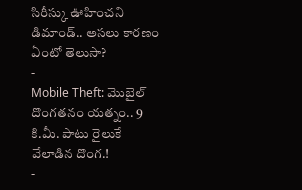సిరీస్కు ఊహించని డిమాండ్.. అసలు కారణం ఏంటో తెలుసా?
-
Mobile Theft: మొబైల్ దొంగతనం యత్నం.. 9 కి.మీ. పాటు రైలుకే వేలాడిన దొంగ.!
-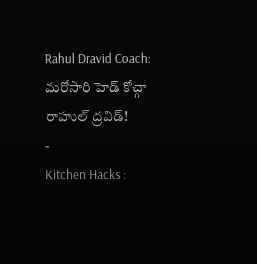Rahul Dravid Coach: మరోసారి హెడ్ కోచ్గా రాహుల్ ద్రవిడ్!
-
Kitchen Hacks :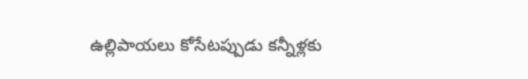ఉల్లిపాయలు కోసేటప్పుడు కన్నీళ్లకు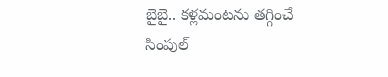బైబై.. కళ్లమంటను తగ్గించే సింపుల్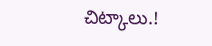చిట్కాలు.!